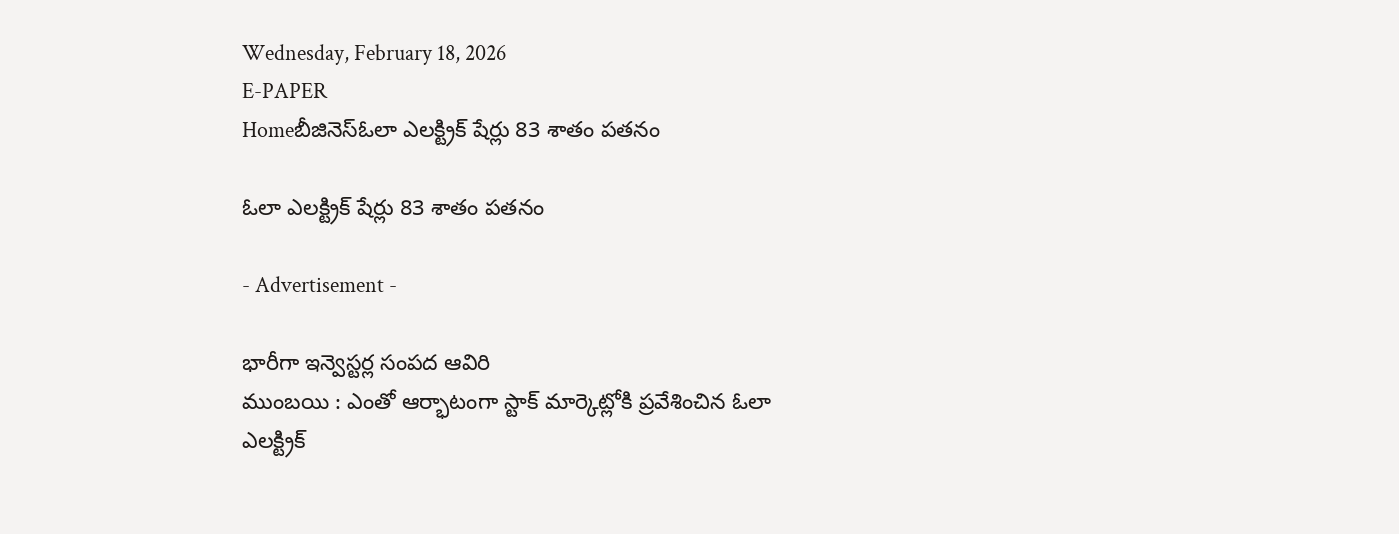Wednesday, February 18, 2026
E-PAPER
Homeబీజినెస్ఓలా ఎలక్ట్రిక్‌ షేర్లు 83 శాతం పతనం

ఓలా ఎలక్ట్రిక్‌ షేర్లు 83 శాతం పతనం

- Advertisement -

భారీగా ఇన్వెస్టర్ల సంపద ఆవిరి
ముంబయి : ఎంతో ఆర్భాటంగా స్టాక్‌ మార్కెట్లోకి ప్రవేశించిన ఓలా ఎలక్ట్రిక్‌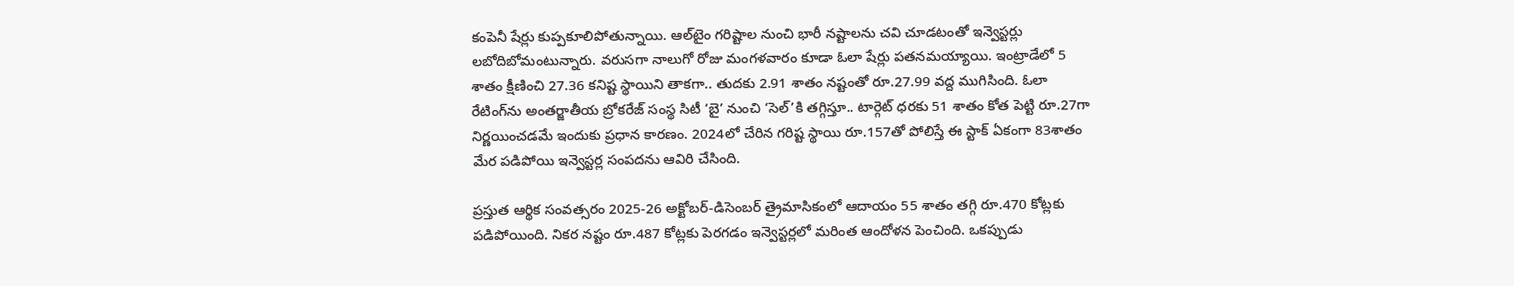కంపెనీ షేర్లు కుప్పకూలిపోతున్నాయి. ఆల్‌టైం గరిష్టాల నుంచి భారీ నష్టాలను చవి చూడటంతో ఇన్వెస్టర్లు లబోదిబోమంటున్నారు. వరుసగా నాలుగో రోజు మంగళవారం కూడా ఓలా షేర్లు పతనమయ్యాయి. ఇంట్రాడేలో 5 శాతం క్షీణించి 27.36 కనిష్ట స్థాయిని తాకగా.. తుదకు 2.91 శాతం నష్టంతో రూ.27.99 వద్ద ముగిసింది. ఓలా రేటింగ్‌ను అంతర్జాతీయ బ్రోకరేజ్‌ సంస్థ సిటీ ‘బై’ నుంచి ‘సెల్‌’కి తగ్గిస్తూ.. టార్గెట్‌ ధరకు 51 శాతం కోత పెట్టి రూ.27గా నిర్ణయించడమే ఇందుకు ప్రధాన కారణం. 2024లో చేరిన గరిష్ట స్థాయి రూ.157తో పోలిస్తే ఈ స్టాక్‌ ఏకంగా 83శాతం మేర పడిపోయి ఇన్వెస్టర్ల సంపదను ఆవిరి చేసింది.

ప్రస్తుత ఆర్థిక సంవత్సరం 2025-26 అక్టోబర్‌-డిసెంబర్‌ త్రైమాసికంలో ఆదాయం 55 శాతం తగ్గి రూ.470 కోట్లకు పడిపోయింది. నికర నష్టం రూ.487 కోట్లకు పెరగడం ఇన్వెస్టర్లలో మరింత ఆందోళన పెంచింది. ఒకప్పుడు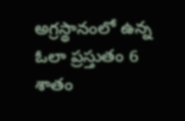అగ్రస్థానంలో ఉన్న ఓలా ప్రస్తుతం 6 శాతం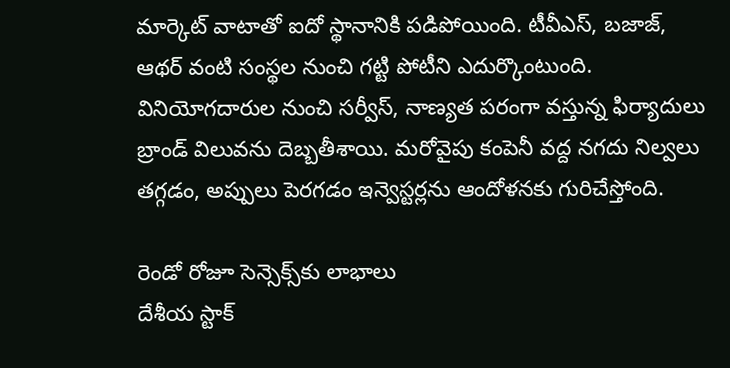మార్కెట్‌ వాటాతో ఐదో స్థానానికి పడిపోయింది. టీవీఎస్‌, బజాజ్‌, ఆథర్‌ వంటి సంస్థల నుంచి గట్టి పోటీని ఎదుర్కొంటుంది. వినియోగదారుల నుంచి సర్వీస్‌, నాణ్యత పరంగా వస్తున్న ఫిర్యాదులు బ్రాండ్‌ విలువను దెబ్బతీశాయి. మరోవైపు కంపెనీ వద్ద నగదు నిల్వలు తగ్గడం, అప్పులు పెరగడం ఇన్వెస్టర్లను ఆందోళనకు గురిచేస్తోంది.

రెండో రోజూ సెన్సెక్స్‌కు లాభాలు
దేశీయ స్టాక్‌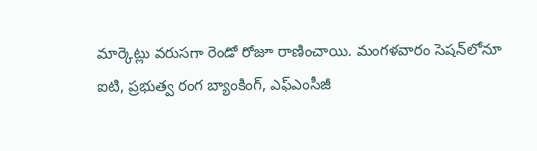మార్కెట్లు వరుసగా రెండో రోజూ రాణించాయి. మంగళవారం సెషన్‌లోనూ ఐటి, ప్రభుత్వ రంగ బ్యాంకింగ్‌, ఎఫ్‌ఎంసీజీ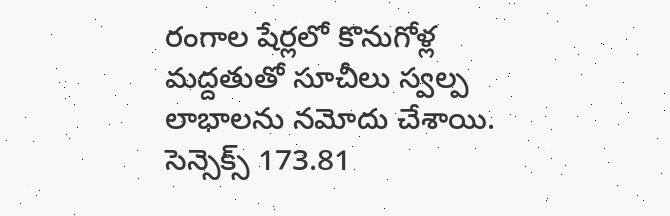రంగాల షేర్లలో కొనుగోళ్ల మద్దతుతో సూచీలు స్వల్ప లాభాలను నమోదు చేశాయి. సెన్సెక్స్‌ 173.81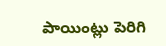పాయింట్లు పెరిగి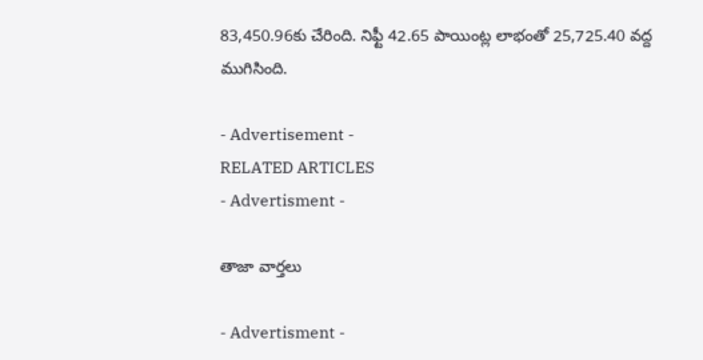83,450.96కు చేరింది. నిఫ్టీ 42.65 పాయింట్ల లాభంతో 25,725.40 వద్ద ముగిసింది.

- Advertisement -
RELATED ARTICLES
- Advertisment -

తాజా వార్తలు

- Advertisment -